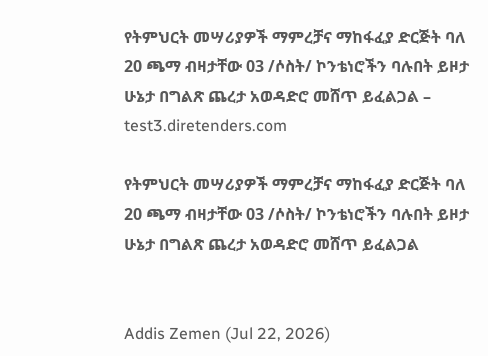የትምህርት መሣሪያዎች ማምረቻና ማከፋፈያ ድርጅት ባለ 20 ጫማ ብዛታቸው 03 /ሶስት/ ኮንቴነሮችን ባሉበት ይዞታ ሁኔታ በግልጽ ጨረታ አወዳድሮ መሸጥ ይፈልጋል – test3.diretenders.com

የትምህርት መሣሪያዎች ማምረቻና ማከፋፈያ ድርጅት ባለ 20 ጫማ ብዛታቸው 03 /ሶስት/ ኮንቴነሮችን ባሉበት ይዞታ ሁኔታ በግልጽ ጨረታ አወዳድሮ መሸጥ ይፈልጋል


Addis Zemen (Jul 22, 2026)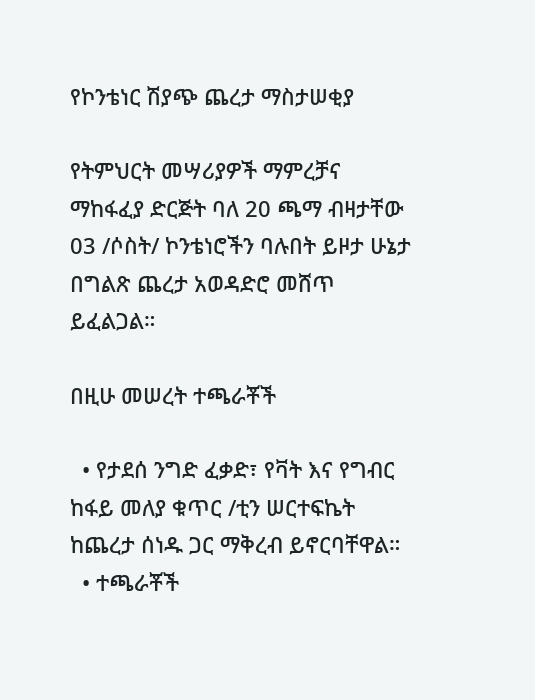የኮንቴነር ሽያጭ ጨረታ ማስታሠቂያ

የትምህርት መሣሪያዎች ማምረቻና ማከፋፈያ ድርጅት ባለ 20 ጫማ ብዛታቸው 03 /ሶስት/ ኮንቴነሮችን ባሉበት ይዞታ ሁኔታ በግልጽ ጨረታ አወዳድሮ መሸጥ ይፈልጋል።

በዚሁ መሠረት ተጫራቾች

  • የታደሰ ንግድ ፈቃድ፣ የቫት እና የግብር ከፋይ መለያ ቁጥር /ቲን ሠርተፍኬት ከጨረታ ሰነዱ ጋር ማቅረብ ይኖርባቸዋል።
  • ተጫራቾች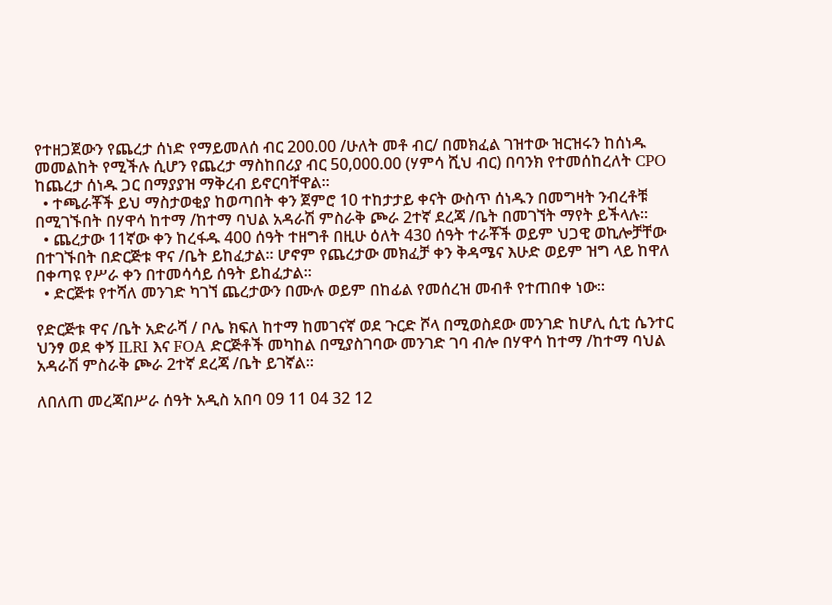የተዘጋጀውን የጨረታ ሰነድ የማይመለሰ ብር 200.00 /ሁለት መቶ ብር/ በመክፈል ገዝተው ዝርዝሩን ከሰነዱ መመልከት የሚችሉ ሲሆን የጨረታ ማስከበሪያ ብር 50,000.00 (ሃምሳ ሺህ ብር) በባንክ የተመሰከረለት CPO ከጨረታ ሰነዱ ጋር በማያያዝ ማቅረብ ይኖርባቸዋል።
  • ተጫራቾች ይህ ማስታወቂያ ከወጣበት ቀን ጀምሮ 10 ተከታታይ ቀናት ውስጥ ሰነዱን በመግዛት ንብረቶቹ በሚገኙበት በሃዋሳ ከተማ /ከተማ ባህል አዳራሽ ምስራቅ ጮራ 2ተኛ ደረጃ /ቤት በመገኘት ማየት ይችላሉ።
  • ጨረታው 11ኛው ቀን ከረፋዱ 400 ሰዓት ተዘግቶ በዚሁ ዕለት 430 ሰዓት ተራቾች ወይም ህጋዊ ወኪሎቻቸው በተገኙበት በድርጅቱ ዋና /ቤት ይከፈታል። ሆኖም የጨረታው መክፈቻ ቀን ቅዳሜና እሁድ ወይም ዝግ ላይ ከዋለ በቀጣዩ የሥራ ቀን በተመሳሳይ ሰዓት ይከፈታል።
  • ድርጅቱ የተሻለ መንገድ ካገኘ ጨረታውን በሙሉ ወይም በከፊል የመሰረዝ መብቶ የተጠበቀ ነው።

የድርጅቱ ዋና /ቤት አድራሻ / ቦሌ ክፍለ ከተማ ከመገናኛ ወደ ጉርድ ሾላ በሚወስደው መንገድ ከሆሊ ሲቲ ሴንተር ህንፃ ወደ ቀኝ ILRI እና FOA ድርጅቶች መካከል በሚያስገባው መንገድ ገባ ብሎ በሃዋሳ ከተማ /ከተማ ባህል አዳራሽ ምስራቅ ጮራ 2ተኛ ደረጃ /ቤት ይገኛል።

ለበለጠ መረጃበሥራ ሰዓት አዲስ አበባ 09 11 04 32 12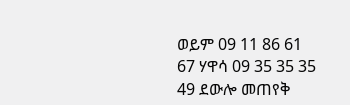ወይም 09 11 86 61 67 ሃዋሳ 09 35 35 35 49 ደውሎ መጠየቅ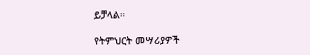ይቻላል።

የትምህርት መሣሪያዎች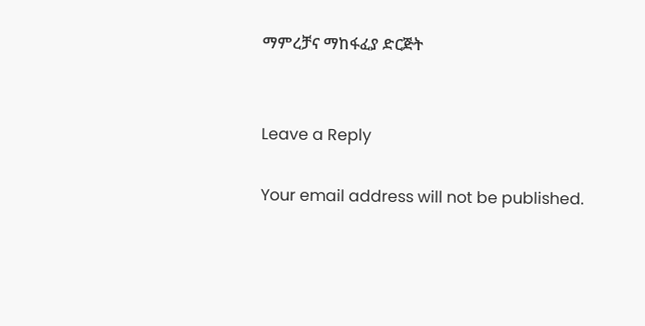ማምረቻና ማከፋፈያ ድርጅት


Leave a Reply

Your email address will not be published.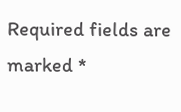Required fields are marked *